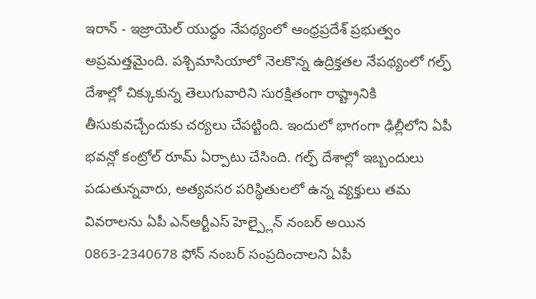ఇరాన్ - ఇజ్రాయెల్ యుద్ధం నేపథ్యంలో ఆంధ్రప్రదేశ్ ప్రభుత్వం అప్రమత్తమైంది. పశ్చిమాసియాలో నెలకొన్న ఉద్రిక్తతల నేపథ్యంలో గల్ఫ్ దేశాల్లో చిక్కుకున్న తెలుగువారిని సురక్షితంగా రాష్ట్రానికి తీసుకువచ్చేందుకు చర్యలు చేపట్టింది. ఇందులో భాగంగా ఢిల్లీలోని ఏపీ భవన్లో కంట్రోల్ రూమ్ ఏర్పాటు చేసింది. గల్ఫ్ దేశాల్లో ఇబ్బందులు పడుతున్నవారు, అత్యవసర పరిస్థితులలో ఉన్న వ్యక్తులు తమ వివరాలను ఏపీ ఎన్ఆర్టీఎస్ హెల్ప్లైన్ నంబర్ అయిన 0863-2340678 ఫోన్ నంబర్ సంప్రదించాలని ఏపీ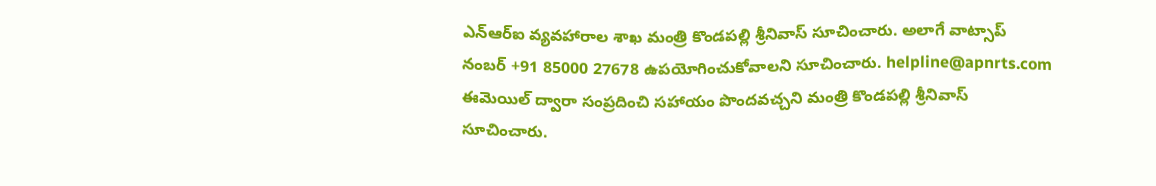ఎన్ఆర్ఐ వ్యవహారాల శాఖ మంత్రి కొండపల్లి శ్రీనివాస్ సూచించారు. అలాగే వాట్సాప్ నంబర్ +91 85000 27678 ఉపయోగించుకోవాలని సూచించారు. helpline@apnrts.com ఈమెయిల్ ద్వారా సంప్రదించి సహాయం పొందవచ్చని మంత్రి కొండపల్లి శ్రీనివాస్ సూచించారు.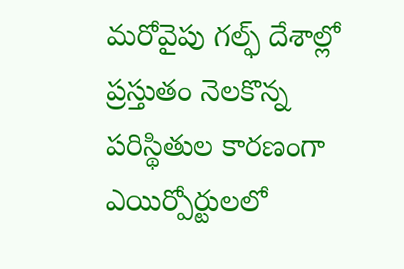మరోవైపు గల్ఫ్ దేశాల్లో ప్రస్తుతం నెలకొన్న పరిస్థితుల కారణంగా ఎయిర్పోర్టులలో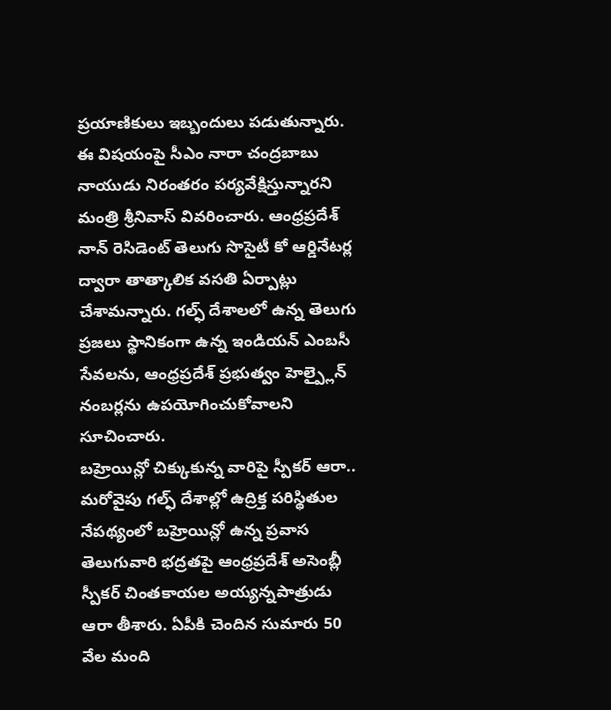ప్రయాణికులు ఇబ్బందులు పడుతున్నారు. ఈ విషయంపై సీఎం నారా చంద్రబాబు నాయుడు నిరంతరం పర్యవేక్షిస్తున్నారని మంత్రి శ్రీనివాస్ వివరించారు. ఆంధ్రప్రదేశ్ నాన్ రెసిడెంట్ తెలుగు సొసైటీ కో ఆర్డినేటర్ల ద్వారా తాత్కాలిక వసతి ఏర్పాట్లు చేశామన్నారు. గల్ఫ్ దేశాలలో ఉన్న తెలుగు ప్రజలు స్థానికంగా ఉన్న ఇండియన్ ఎంబసీ సేవలను, ఆంధ్రప్రదేశ్ ప్రభుత్వం హెల్ప్లైన్ నంబర్లను ఉపయోగించుకోవాలని సూచించారు.
బహ్రెయిన్లో చిక్కుకున్న వారిపై స్పీకర్ ఆరా..
మరోవైపు గల్ఫ్ దేశాల్లో ఉద్రిక్త పరిస్థితుల నేపథ్యంలో బహ్రెయిన్లో ఉన్న ప్రవాస తెలుగువారి భద్రతపై ఆంధ్రప్రదేశ్ అసెంబ్లీ స్పీకర్ చింతకాయల అయ్యన్నపాత్రుడు ఆరా తీశారు. ఏపీకి చెందిన సుమారు 50 వేల మంది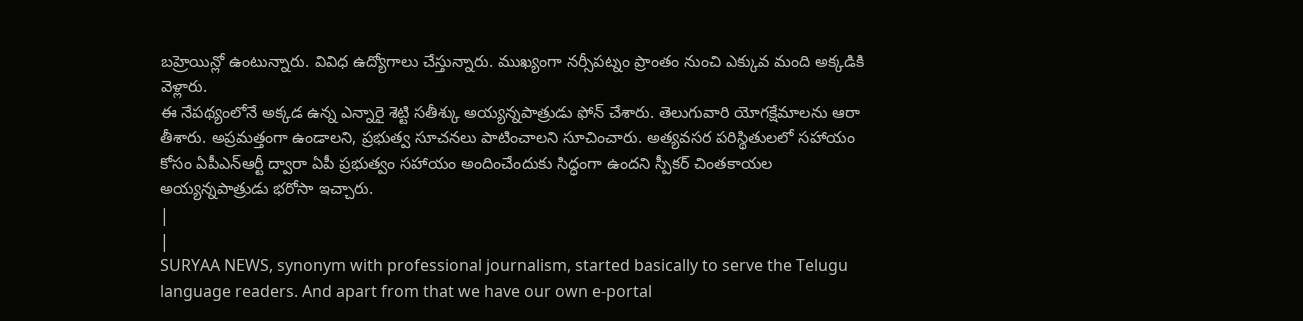బహ్రెయిన్లో ఉంటున్నారు. వివిధ ఉద్యోగాలు చేస్తున్నారు. ముఖ్యంగా నర్సీపట్నం ప్రాంతం నుంచి ఎక్కువ మంది అక్కడికి వెళ్లారు.
ఈ నేపథ్యంలోనే అక్కడ ఉన్న ఎన్నారై శెట్టి సతీశ్కు అయ్యన్నపాత్రుడు ఫోన్ చేశారు. తెలుగువారి యోగక్షేమాలను ఆరా తీశారు. అప్రమత్తంగా ఉండాలని, ప్రభుత్వ సూచనలు పాటించాలని సూచించారు. అత్యవసర పరిస్థితులలో సహాయం కోసం ఏపీఎన్ఆర్టీ ద్వారా ఏపీ ప్రభుత్వం సహాయం అందించేందుకు సిద్ధంగా ఉందని స్పీకర్ చింతకాయల అయ్యన్నపాత్రుడు భరోసా ఇచ్చారు.
|
|
SURYAA NEWS, synonym with professional journalism, started basically to serve the Telugu language readers. And apart from that we have our own e-portal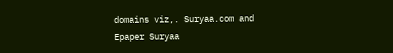domains viz,. Suryaa.com and Epaper Suryaa